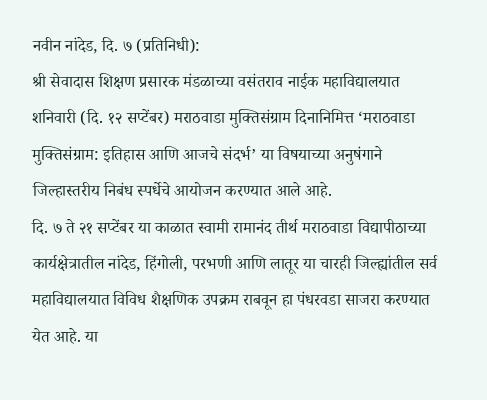नवीन नांदेड, दि. ७ (प्रतिनिधी):
श्री सेवादास शिक्षण प्रसारक मंडळाच्या वसंतराव नाईक महाविद्यालयात शनिवारी (दि. १२ सप्टेंबर) मराठवाडा मुक्तिसंग्राम दिनानिमित्त ‘मराठवाडा मुक्तिसंग्राम: इतिहास आणि आजचे संदर्भ’ या विषयाच्या अनुषंगाने जिल्हास्तरीय निबंध स्पर्धेचे आयोजन करण्यात आले आहे.
दि. ७ ते २१ सप्टेंबर या काळात स्वामी रामानंद तीर्थ मराठवाडा विद्यापीठाच्या कार्यक्षेत्रातील नांदेड, हिंगोली, परभणी आणि लातूर या चारही जिल्ह्यांतील सर्व महाविद्यालयात विविध शैक्षणिक उपक्रम राबवून हा पंधरवडा साजरा करण्यात येत आहे. या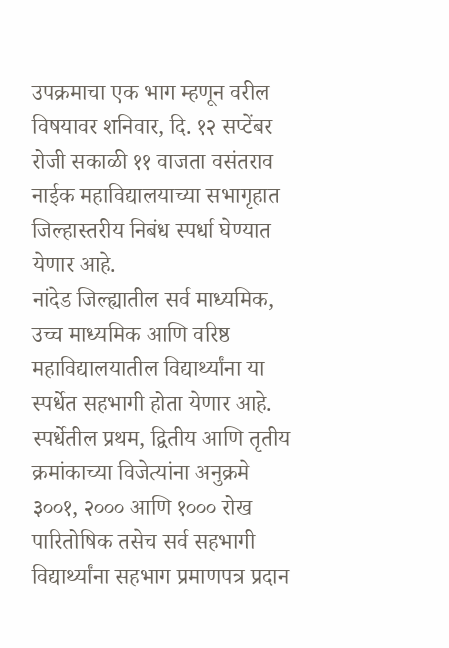उपक्रमाचा एक भाग म्हणून वरील विषयावर शनिवार, दि. १२ सप्टेंबर रोजी सकाळी ११ वाजता वसंतराव नाईक महाविद्यालयाच्या सभागृहात जिल्हास्तरीय निबंध स्पर्धा घेण्यात येणार आहे.
नांदेड जिल्ह्यातील सर्व माध्यमिक, उच्च माध्यमिक आणि वरिष्ठ महाविद्यालयातील विद्यार्थ्यांना या स्पर्धेत सहभागी होता येणार आहे. स्पर्धेतील प्रथम, द्वितीय आणि तृतीय क्रमांकाच्या विजेत्यांना अनुक्रमे ३००१, २००० आणि १००० रोख पारितोषिक तसेच सर्व सहभागी विद्यार्थ्यांना सहभाग प्रमाणपत्र प्रदान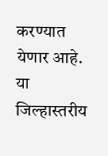करण्यात येणार आहे.
या जिल्हास्तरीय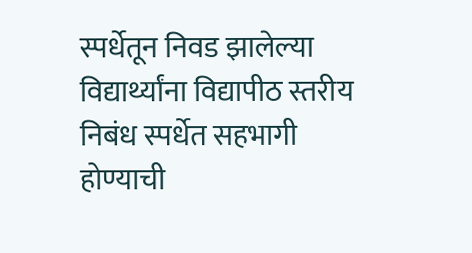स्पर्धेतून निवड झालेल्या विद्यार्थ्यांना विद्यापीठ स्तरीय निबंध स्पर्धेत सहभागी होण्याची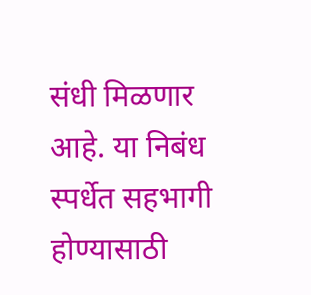संधी मिळणार आहे. या निबंध स्पर्धेत सहभागी होण्यासाठी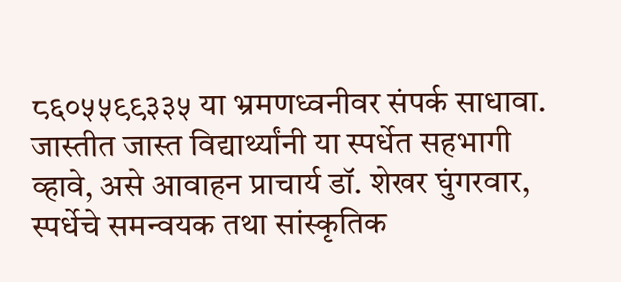८६०५५९९३३५ या भ्रमणध्वनीवर संपर्क साधावा. जास्तीत जास्त विद्यार्थ्यांनी या स्पर्धेत सहभागी व्हावे, असे आवाहन प्राचार्य डॉ. शेखर घुंगरवार, स्पर्धेचे समन्वयक तथा सांस्कृतिक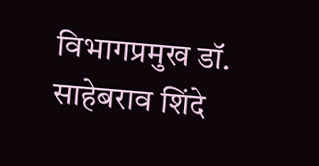विभागप्रमुख डॉ. साहेबराव शिंदे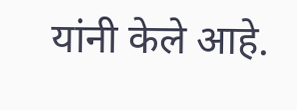यांनी केले आहे.